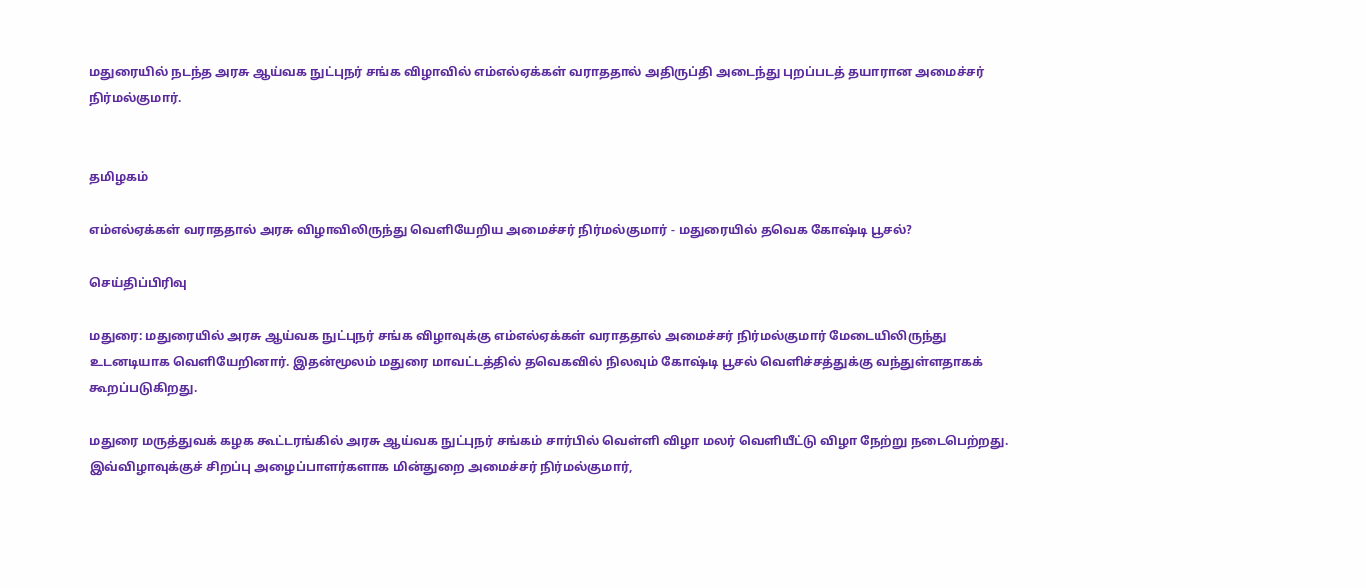மதுரையில் நடந்த அரசு ஆய்வக நுட்புநர் சங்க விழாவில் எம்எல்ஏக்கள் வராததால் அதிருப்தி அடைந்து புறப்படத் தயாரான அமைச்சர் நிர்மல்குமார்.


தமிழகம்

எம்எல்ஏக்கள் வராததால் அரசு விழாவிலிருந்து வெளியேறிய அமைச்சர் நிர்மல்குமார் - மதுரையில் தவெக கோஷ்டி பூசல்?

செய்திப்பிரிவு

மதுரை: மதுரையில் அரசு ஆய்வக நுட்புநர் சங்க விழாவுக்கு எம்எல்ஏக்கள் வராததால் அமைச்சர் நிர்மல்குமார் மேடையிலிருந்து உடனடியாக வெளியேறினார். இதன்மூலம் மதுரை மாவட்டத்தில் தவெகவில் நிலவும் கோஷ்டி பூசல் வெளிச்சத்துக்கு வந்துள்ளதாகக் கூறப்படுகிறது.

மதுரை மருத்துவக் கழக கூட்டரங்கில் அரசு ஆய்வக நுட்புநர் சங்கம் சார்பில் வெள்ளி விழா மலர் வெளியீட்டு விழா நேற்று நடைபெற்றது. இவ்விழாவுக்குச் சிறப்பு அழைப்பாளர்களாக மின்துறை அமைச்சர் நிர்மல்குமார்,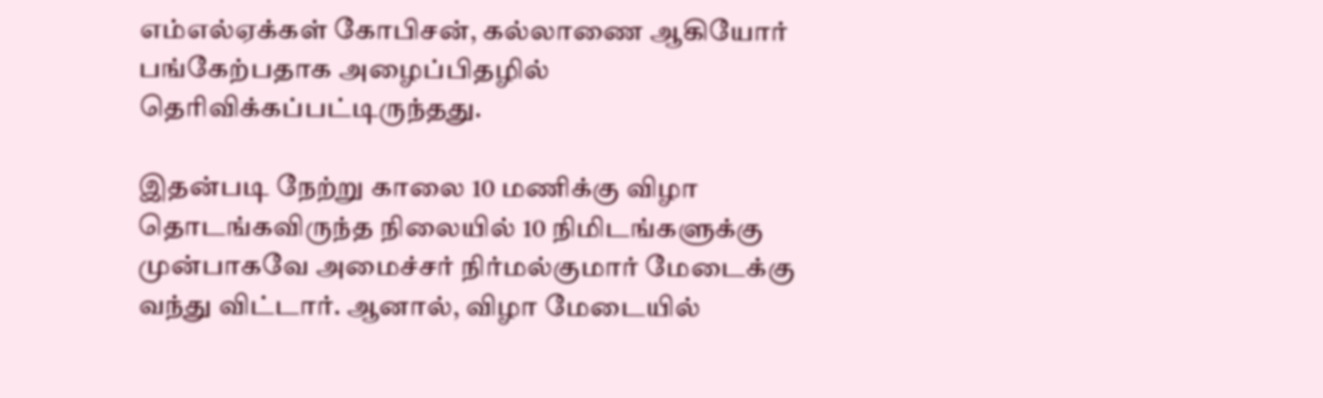எம்எல்ஏக்கள் கோபிசன், கல்லாணை ஆகியோர் பங்கேற்பதாக அழைப்பிதழில் தெரிவிக்கப்பட்டிருந்தது.

இதன்படி நேற்று காலை 10 மணிக்கு விழா தொடங்கவிருந்த நிலையில் 10 நிமிடங்களுக்கு முன்பாகவே அமைச்சர் நிர்மல்குமார் மேடைக்கு வந்து விட்டார். ஆனால், விழா மேடையில்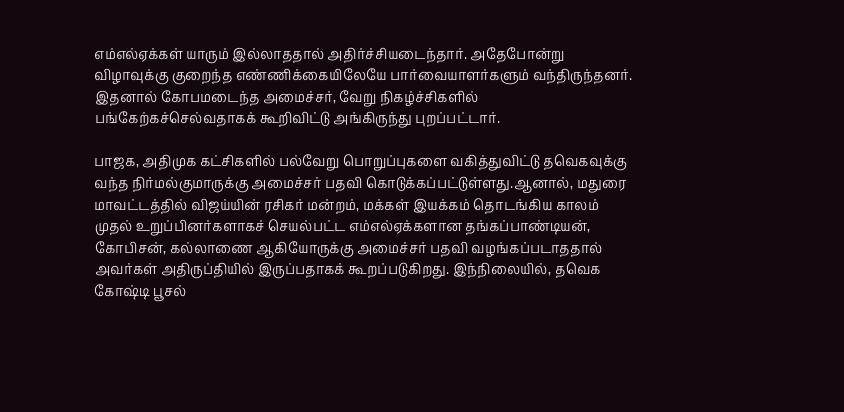எம்எல்ஏக்கள் யாரும் இல்லாததால் அதிர்ச்சியடைந்தார். அதேபோன்று விழாவுக்கு குறைந்த எண்ணிக்கையிலேயே பார்வையாளர்களும் வந்திருந்தனர். இதனால் கோபமடைந்த அமைச்சர், வேறு நிகழ்ச்சிகளில் பங்கேற்கச்செல்வதாகக் கூறிவிட்டு அங்கிருந்து புறப்பட்டார்.

பாஜக, அதிமுக கட்சிகளில் பல்வேறு பொறுப்புகளை வகித்துவிட்டு தவெகவுக்கு வந்த நிர்மல்குமாருக்கு அமைச்சர் பதவி கொடுக்கப்பட்டுள்ளது.ஆனால், மதுரை மாவட்டத்தில் விஜய்யின் ரசிகர் மன்றம், மக்கள் இயக்கம் தொடங்கிய காலம் முதல் உறுப்பினர்களாகச் செயல்பட்ட எம்எல்ஏக்களான தங்கப்பாண்டியன், கோபிசன், கல்லாணை ஆகியோருக்கு அமைச்சர் பதவி வழங்கப்படாததால் அவர்கள் அதிருப்தியில் இருப்பதாகக் கூறப்படுகிறது. இந்நிலையில், தவெக கோஷ்டி பூசல்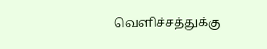வெளிச்சத்துக்கு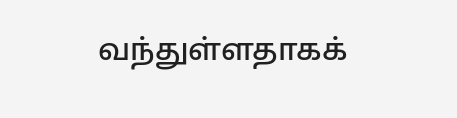வந்துள்ளதாகக்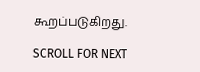கூறப்படுகிறது.

SCROLL FOR NEXT